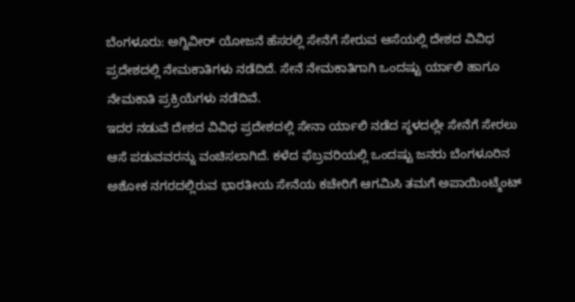ಬೆಂಗಳೂರು: ಅಗ್ನಿವೀರ್ ಯೋಜನೆ ಹೆಸರಲ್ಲಿ ಸೇನೆಗೆ ಸೇರುವ ಆಸೆಯಲ್ಲಿ ದೇಶದ ವಿವಿಧ ಪ್ರದೇಶದಲ್ಲಿ ನೇಮಕಾತಿಗಳು ನಡೆದಿದೆ. ಸೇನೆ ನೇಮಕಾತಿಗಾಗಿ ಒಂದಷ್ಟು ರ್ಯಾಲಿ ಹಾಗೂ ನೇಮಕಾತಿ ಪ್ರಕ್ರಿಯೆಗಳು ನಡೆದಿವೆ.
ಇದರ ನಡುವೆ ದೇಶದ ವಿವಿಧ ಪ್ರದೇಶದಲ್ಲಿ ಸೇನಾ ರ್ಯಾಲಿ ನಡೆದ ಸ್ಥಳದಲ್ಲೇ ಸೇನೆಗೆ ಸೇರಲು ಆಸೆ ಪಡುವವರನ್ನು ವಂಚಿಸಲಾಗಿದೆ. ಕಳೆದ ಫೆಬ್ರವರಿಯಲ್ಲಿ ಒಂದಷ್ಟು ಜನರು ಬೆಂಗಳೂರಿನ ಅಶೋಕ ನಗರದಲ್ಲಿರುವ ಭಾರತೀಯ ಸೇನೆಯ ಕಚೇರಿಗೆ ಆಗಮಿಸಿ ತಮಗೆ ಅಪಾಯಿಂಟ್ಮೆಂಟ್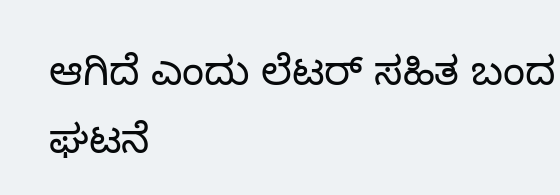ಆಗಿದೆ ಎಂದು ಲೆಟರ್ ಸಹಿತ ಬಂದ ಘಟನೆ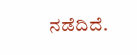ನಡೆದಿದೆ.